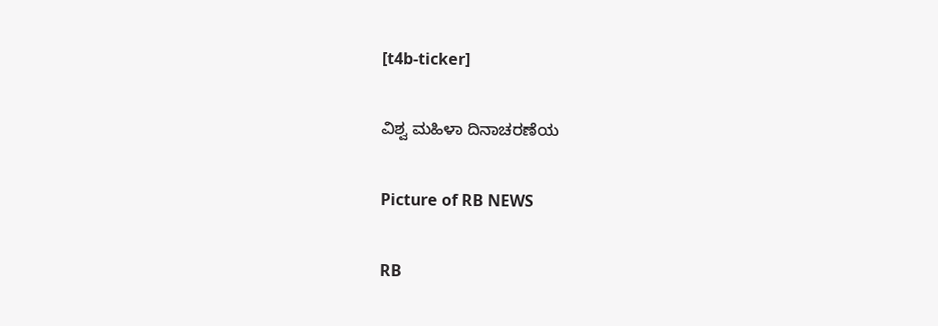[t4b-ticker]

ವಿಶ್ವ ಮಹಿಳಾ ದಿನಾಚರಣೆಯ

Picture of RB NEWS

RB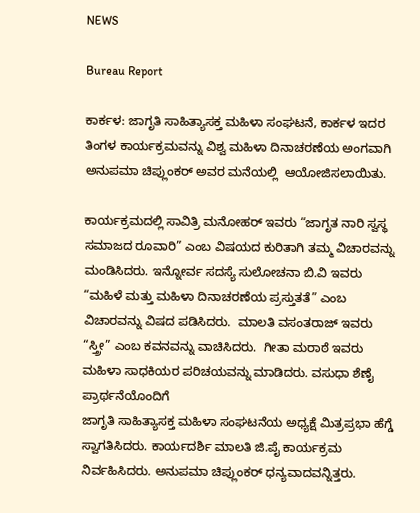NEWS

Bureau Report

ಕಾರ್ಕಳ: ಜಾಗೃತಿ ಸಾಹಿತ್ಯಾಸಕ್ತ ಮಹಿಳಾ ಸಂಘಟನೆ, ಕಾರ್ಕಳ ಇದರ ತಿಂಗಳ ಕಾರ್ಯಕ್ರಮವನ್ನು ವಿಶ್ವ ಮಹಿಳಾ ದಿನಾಚರಣೆಯ ಅಂಗವಾಗಿ ಅನುಪಮಾ ಚಿಪ್ಲುಂಕರ್ ಅವರ ಮನೆಯಲ್ಲಿ  ಆಯೋಜಿಸಲಾಯಿತು.

ಕಾರ್ಯಕ್ರಮದಲ್ಲಿ ಸಾವಿತ್ರಿ ಮನೋಹರ್ ಇವರು “ಜಾಗೃತ ನಾರಿ ಸ್ವಸ್ಥ ಸಮಾಜದ ರೂವಾರಿ” ಎಂಬ ವಿಷಯದ ಕುರಿತಾಗಿ ತಮ್ಮ ವಿಚಾರವನ್ನು ಮಂಡಿಸಿದರು. ಇನ್ನೋರ್ವ ಸದಸ್ಯೆ ಸುಲೋಚನಾ ಬಿ.ವಿ ಇವರು “ಮಹಿಳೆ ಮತ್ತು ಮಹಿಳಾ ದಿನಾಚರಣೆಯ ಪ್ರಸ್ತುತತೆ” ಎಂಬ ವಿಚಾರವನ್ನು ವಿಷದ ಪಡಿಸಿದರು.  ಮಾಲತಿ ವಸಂತರಾಜ್ ಇವರು “ಸ್ತ್ರೀ” ಎಂಬ ಕವನವನ್ನು ವಾಚಿಸಿದರು.  ಗೀತಾ ಮರಾಠೆ ಇವರು ಮಹಿಳಾ ಸಾಧಕಿಯರ ಪರಿಚಯವನ್ನು ಮಾಡಿದರು. ವಸುಧಾ ಶೆಣೈ ಪ್ರಾರ್ಥನೆಯೊಂದಿಗೆ
ಜಾಗೃತಿ ಸಾಹಿತ್ಯಾಸಕ್ತ ಮಹಿಳಾ ಸಂಘಟನೆಯ ಅಧ್ಯಕ್ಷೆ ಮಿತ್ರಪ್ರಭಾ ಹೆಗ್ಡೆ  ಸ್ವಾಗತಿಸಿದರು. ಕಾರ್ಯದರ್ಶಿ ಮಾಲತಿ ಜಿ.ಪೈ ಕಾರ್ಯಕ್ರಮ ನಿರ್ವಹಿಸಿದರು. ಅನುಪಮಾ ಚಿಪ್ಲುಂಕರ್ ಧನ್ಯವಾದವನ್ನಿತ್ತರು.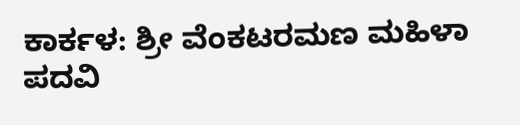ಕಾರ್ಕಳ: ಶ್ರೀ ವೆಂಕಟರಮಣ ಮಹಿಳಾ ಪದವಿ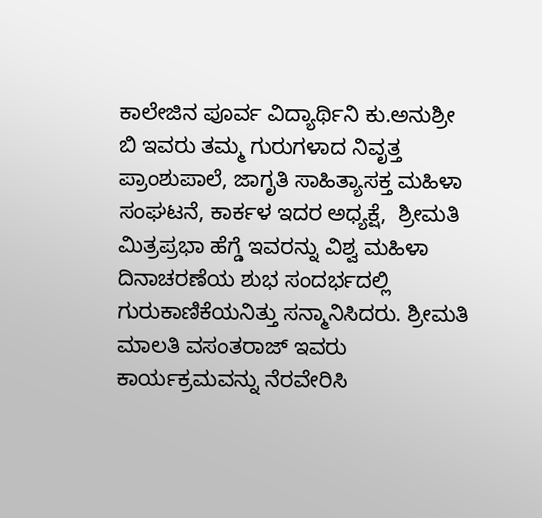ಕಾಲೇಜಿನ ಪೂರ್ವ ವಿದ್ಯಾರ್ಥಿನಿ ಕು.ಅನುಶ್ರೀ ಬಿ ಇವರು ತಮ್ಮ ಗುರುಗಳಾದ ನಿವೃತ್ತ ಪ್ರಾಂಶುಪಾಲೆ, ಜಾಗೃತಿ ಸಾಹಿತ್ಯಾಸಕ್ತ ಮಹಿಳಾ ಸಂಘಟನೆ, ಕಾರ್ಕಳ ಇದರ ಅಧ್ಯಕ್ಷೆ,  ಶ್ರೀಮತಿ ಮಿತ್ರಪ್ರಭಾ ಹೆಗ್ಡೆ ಇವರನ್ನು ವಿಶ್ವ ಮಹಿಳಾ ದಿನಾಚರಣೆಯ ಶುಭ ಸಂದರ್ಭದಲ್ಲಿ ಗುರುಕಾಣಿಕೆಯನಿತ್ತು ಸನ್ಮಾನಿಸಿದರು. ಶ್ರೀಮತಿ ಮಾಲತಿ ವಸಂತರಾಜ್ ಇವರು ಕಾರ್ಯಕ್ರಮವನ್ನು ನೆರವೇರಿಸಿ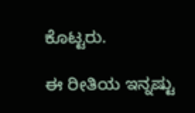ಕೊಟ್ಟರು.

ಈ ರೀತಿಯ ಇನ್ನಷ್ಟು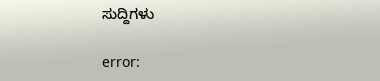ಸುದ್ದಿಗಳು

error: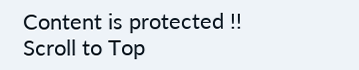Content is protected !!
Scroll to Top